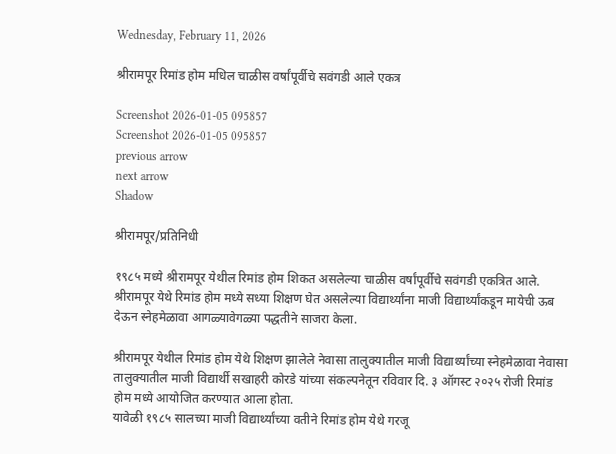Wednesday, February 11, 2026

श्रीरामपूर रिमांड होम मधिल चाळीस वर्षांपूर्वीचे सवंगडी आले एकत्र

Screenshot 2026-01-05 095857
Screenshot 2026-01-05 095857
previous arrow
next arrow
Shadow

श्रीरामपूर/प्रतिनिधी

१९८५ मध्ये श्रीरामपूर येथील रिमांड होम शिकत असलेल्या चाळीस वर्षांपूर्वीचे सवंगडी एकत्रित आले. श्रीरामपूर येथे रिमांड होम मध्ये सध्या शिक्षण घेत असलेल्या विद्यार्थ्यांना माजी विद्यार्थ्यांकडून मायेची ऊब देऊन स्नेहमेळावा आगळ्यावेगळ्या पद्धतीने साजरा केला.

श्रीरामपूर येथील रिमांड होम येथे शिक्षण झालेले नेवासा तालुक्यातील माजी विद्यार्थ्यांच्या स्नेहमेळावा नेवासा तालुक्यातील माजी विद्यार्थी सखाहरी कोरडे यांच्या संकल्पनेतून रविवार दि. ३ ऑगस्ट २०२५ रोजी रिमांड होम मध्ये आयोजित करण्यात आला होता.
यावेळी १९८५ सालच्या माजी विद्यार्थ्यांच्या वतीने रिमांड होम येथे गरजू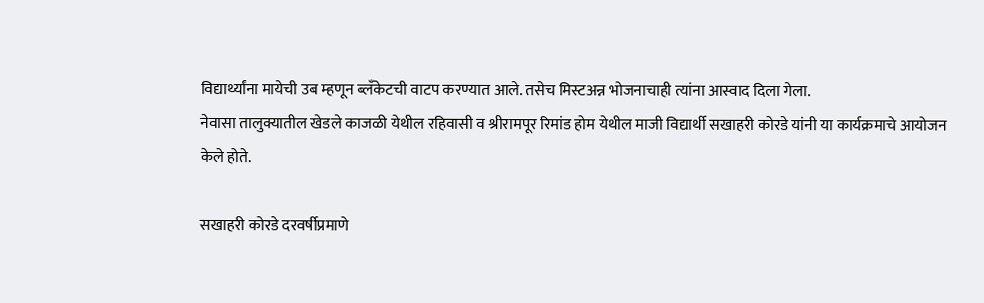विद्यार्थ्यांना मायेची उब म्हणून ब्लॅंकेटची वाटप करण्यात आले. तसेच मिस्टअन्न भोजनाचाही त्यांना आस्वाद दिला गेला.
नेवासा तालुक्यातील खेडले काजळी येथील रहिवासी व श्रीरामपूर रिमांड होम येथील माजी विद्यार्थी सखाहरी कोरडे यांनी या कार्यक्रमाचे आयोजन
केले होते.

सखाहरी कोरडे दरवर्षीप्रमाणे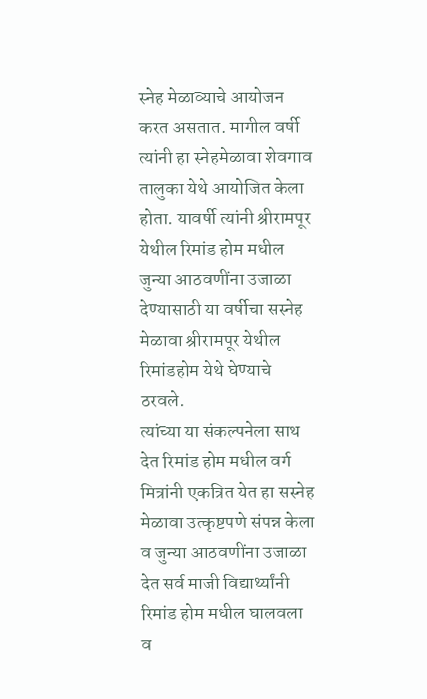स्नेह मेळाव्याचे आयोजन करत असतात. मागील वर्षी त्यांनी हा स्नेहमेळावा शेवगाव तालुका येथे आयोजित केला होता. यावर्षी त्यांनी श्रीरामपूर येथील रिमांड होम मधील जुन्या आठवणींना उजाळा देण्यासाठी या वर्षीचा सस्नेह मेळावा श्रीरामपूर येथील रिमांडहोम येथे घेण्याचे ठरवले.
त्यांच्या या संकल्पनेला साथ देत रिमांड होम मधील वर्ग मित्रांनी एकत्रित येत हा सस्नेह मेळावा उत्कृष्टपणे संपन्न केला व जुन्या आठवणींना उजाळा देत सर्व माजी विद्यार्थ्यांनी रिमांड होम मधील घालवला व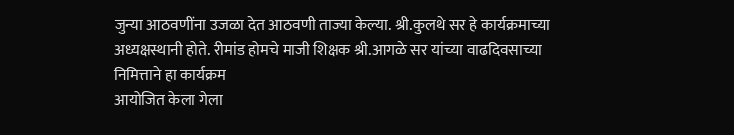जुन्या आठवणींना उजळा देत आठवणी ताज्या केल्या. श्री.कुलथे सर हे कार्यक्रमाच्या अध्यक्षस्थानी होते. रीमांड होमचे माजी शिक्षक श्री.आगळे सर यांच्या वाढदिवसाच्या निमित्ताने हा कार्यक्रम
आयोजित केला गेला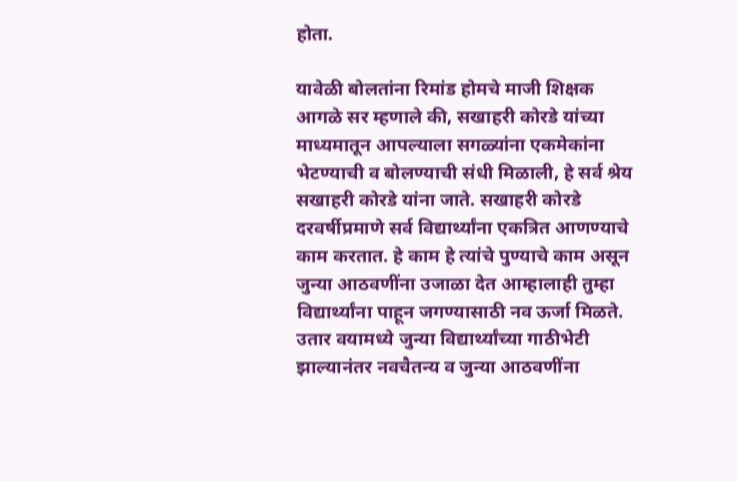होता.

यावेळी बोलतांना रिमांड होमचे माजी शिक्षक आगळे सर म्हणाले की, सखाहरी कोरडे यांच्या माध्यमातून आपल्याला सगळ्यांना एकमेकांना भेटण्याची व बोलण्याची संधी मिळाली, हे सर्व श्रेय सखाहरी कोरडे यांना जाते. सखाहरी कोरडे दरवर्षीप्रमाणे सर्व विद्यार्थ्यांना एकत्रित आणण्याचे काम करतात. हे काम हे त्यांचे पुण्याचे काम असून जुन्या आठवणींना उजाळा देत आम्हालाही तुम्हा विद्यार्थ्यांना पाहून जगण्यासाठी नव ऊर्जा मिळते. उतार वयामध्ये जुन्या विद्यार्थ्यांच्या गाठीभेटी झाल्यानंतर नवचैतन्य व जुन्या आठवणींना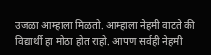उजळा आम्हाला मिळतो. आम्हाला नेहमी वाटते की विद्यार्थी हा मोठा होत राहो. आपण सर्वही नेहमी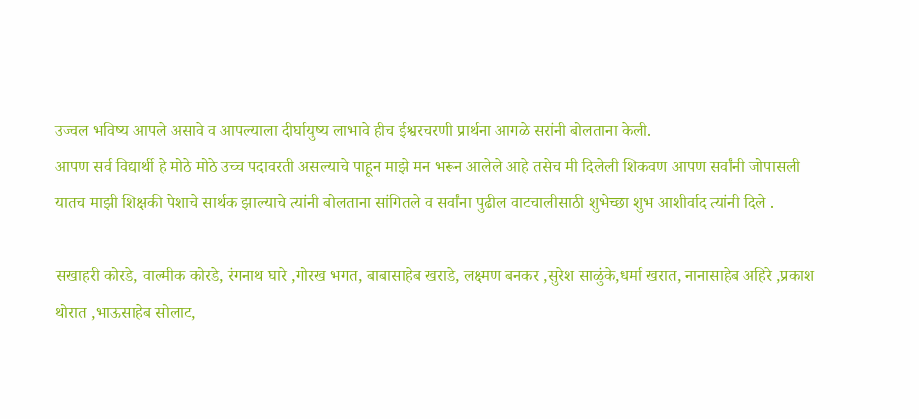उज्वल भविष्य आपले असावे व आपल्याला दीर्घायुष्य लाभावे हीच ईश्वरचरणी प्रार्थना आगळे सरांनी बोलताना केली.
आपण सर्व विद्यार्थी हे मोठे मोठे उच्च पदावरती असल्याचे पाहून माझे मन भरून आलेले आहे तसेच मी दिलेली शिकवण आपण सर्वांनी जोपासली यातच माझी शिक्षकी पेशाचे सार्थक झाल्याचे त्यांनी बोलताना सांगितले व सर्वांना पुढील वाटचालीसाठी शुभेच्छा शुभ आशीर्वाद त्यांनी दिले .

सखाहरी कोरडे, वाल्मीक कोरडे, रंगनाथ घारे ,गोरख भगत, बाबासाहेब खराडे, लक्ष्मण बनकर ,सुरेश साळुंके,धर्मा खरात, नानासाहेब अहिरे ,प्रकाश थोरात ,भाऊसाहेब सोलाट,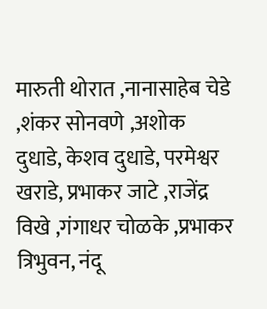मारुती थोरात ,नानासाहेब चेडे ,शंकर सोनवणे ,अशोक दुधाडे, केशव दुधाडे, परमेश्वर खराडे, प्रभाकर जाटे ,राजेंद्र विखे ,गंगाधर चोळके ,प्रभाकर त्रिभुवन, नंदू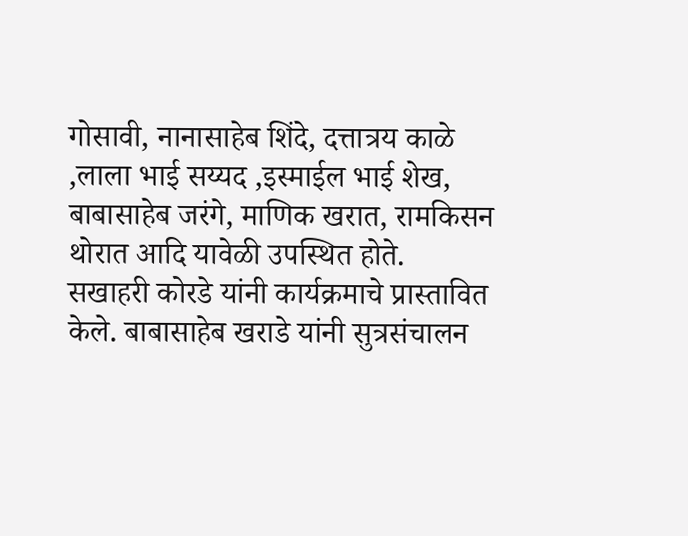गोसावी, नानासाहेब शिंदे, दत्तात्रय काळे ,लाला भाई सय्यद ,इस्माईल भाई शेख, बाबासाहेब जरंगे, माणिक खरात, रामकिसन थोरात आदि यावेळी उपस्थित होते.
सखाहरी कोरडे यांनी कार्यक्रमाचे प्रास्तावित केले. बाबासाहेब खराडे यांनी सुत्रसंचालन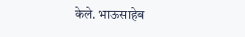केले. भाऊसाहेब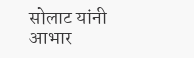सोलाट यांनी आभार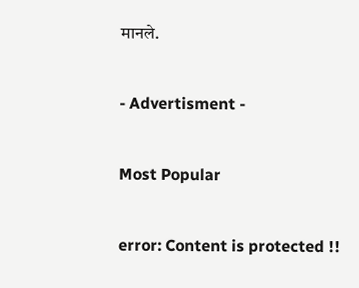मानले.

- Advertisment -

Most Popular

error: Content is protected !!